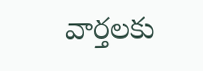వార్తలకు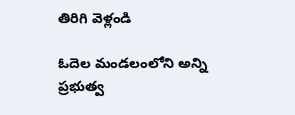తిరిగి వెళ్లండి

ఓదెల మండలంలోని అన్ని ప్రభుత్వ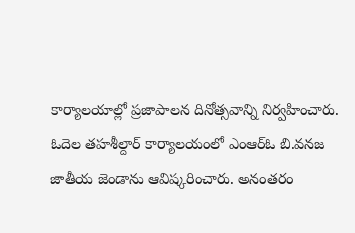కార్యాలయాల్లో ప్రజాపాలన దినోత్సవాన్ని నిర్వహించారు. ఓదెల తహశీల్దార్ కార్యాలయంలో ఎంఆర్ఓ బి.వనజ జాతీయ జెండాను ఆవిష్కరించారు. అనంతరం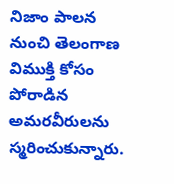నిజాం పాలన నుంచి తెలంగాణ విముక్తి కోసం పోరాడిన అమరవీరులను స్మరించుకున్నారు.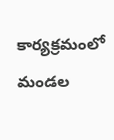కార్యక్రమంలో మండల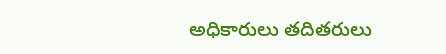అధికారులు తదితరులు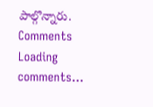పాల్గొన్నారు.
Comments
Loading comments...